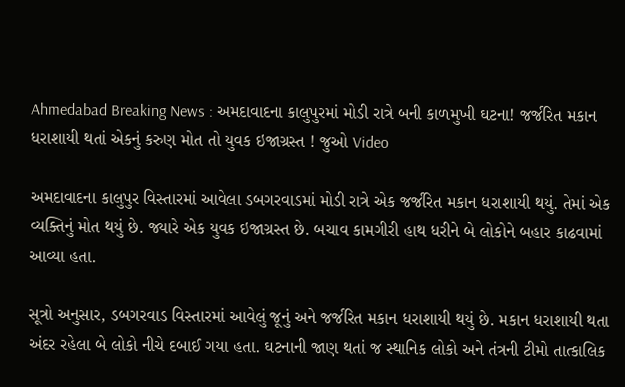Ahmedabad Breaking News : અમદાવાદના કાલુપુરમાં મોડી રાત્રે બની કાળમુખી ઘટના! જર્જરિત મકાન ધરાશાયી થતાં એકનું કરુણ મોત તો યુવક ઇજાગ્રસ્ત ! જુઓ Video

અમદાવાદના કાલુપુર વિસ્તારમાં આવેલા ડબગરવાડમાં મોડી રાત્રે એક જર્જરિત મકાન ધરાશાયી થયું. તેમાં એક વ્યક્તિનું મોત થયું છે. જ્યારે એક યુવક ઇજાગ્રસ્ત છે. બચાવ કામગીરી હાથ ધરીને બે લોકોને બહાર કાઢવામાં આવ્યા હતા.

સૂત્રો અનુસાર, ડબગરવાડ વિસ્તારમાં આવેલું જૂનું અને જર્જરિત મકાન ધરાશાયી થયું છે. મકાન ધરાશાયી થતા અંદર રહેલા બે લોકો નીચે દબાઈ ગયા હતા. ઘટનાની જાણ થતાં જ સ્થાનિક લોકો અને તંત્રની ટીમો તાત્કાલિક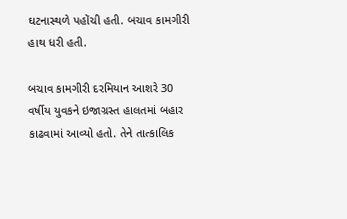ઘટનાસ્થળે પહોંચી હતી. બચાવ કામગીરી હાથ ધરી હતી.

બચાવ કામગીરી દરમિયાન આશરે 30 વર્ષીય યુવકને ઇજાગ્રસ્ત હાલતમાં બહાર કાઢવામાં આવ્યો હતો. તેને તાત્કાલિક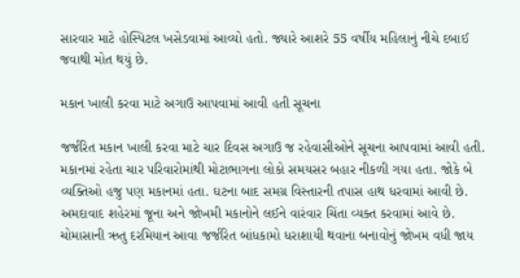સારવાર માટે હોસ્પિટલ ખસેડવામાં આવ્યો હતો. જ્યારે આશરે 55 વર્ષીય મહિલાનું નીચે દબાઈ જવાથી મોત થયું છે.

મકાન ખાલી કરવા માટે અગાઉ આપવામાં આવી હતી સૂચના

જર્જરિત મકાન ખાલી કરવા માટે ચાર દિવસ અગાઉ જ રહેવાસીઓને સૂચના આપવામાં આવી હતી. મકાનમાં રહેતા ચાર પરિવારોમાંથી મોટાભાગના લોકો સમયસર બહાર નીકળી ગયા હતા. જોકે બે વ્યક્તિઓ હજુ પણ મકાનમાં હતા. ઘટના બાદ સમગ્ર વિસ્તારની તપાસ હાથ ધરવામાં આવી છે. અમદાવાદ શહેરમાં જૂના અને જોખમી મકાનોને લઈને વારંવાર ચિંતા વ્યક્ત કરવામાં આવે છે. ચોમાસાની ઋતુ દરમિયાન આવા જર્જરિત બાંધકામો ધરાશાયી થવાના બનાવોનું જોખમ વધી જાય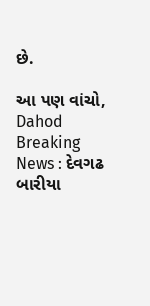છે.

આ પણ વાંચો, Dahod Breaking News : દેવગઢ બારીયા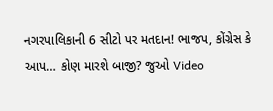નગરપાલિકાની 6 સીટો પર મતદાન! ભાજપ, કોંગ્રેસ કે આપ… કોણ મારશે બાજી? જુઓ Video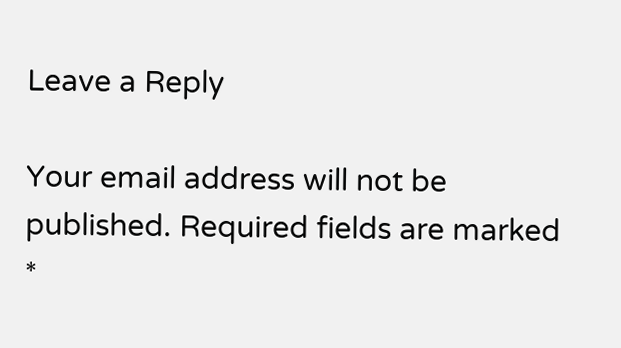Leave a Reply

Your email address will not be published. Required fields are marked *